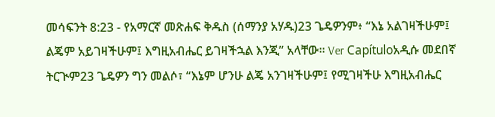መሳፍንት 8:23 - የአማርኛ መጽሐፍ ቅዱስ (ሰማንያ አሃዱ)23 ጌዴዎንም፥ “እኔ አልገዛችሁም፤ ልጄም አይገዛችሁም፤ እግዚአብሔር ይገዛችኋል እንጂ” አላቸው። Ver Capítuloአዲሱ መደበኛ ትርጒም23 ጌዴዎን ግን መልሶ፣ “እኔም ሆንሁ ልጄ አንገዛችሁም፤ የሚገዛችሁ እግዚአብሔር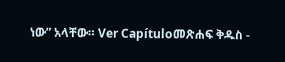ነው” አላቸው። Ver Capítuloመጽሐፍ ቅዱስ -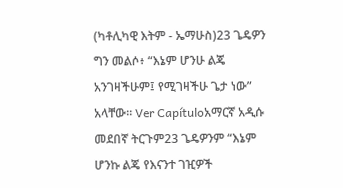(ካቶሊካዊ እትም - ኤማሁስ)23 ጌዴዎን ግን መልሶ፥ “እኔም ሆንሁ ልጄ አንገዛችሁም፤ የሚገዛችሁ ጌታ ነው” አላቸው። Ver Capítuloአማርኛ አዲሱ መደበኛ ትርጉም23 ጌዴዎንም “እኔም ሆንኩ ልጄ የእናንተ ገዢዎች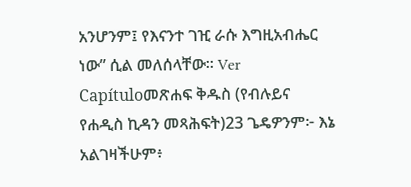አንሆንም፤ የእናንተ ገዢ ራሱ እግዚአብሔር ነው” ሲል መለሰላቸው። Ver Capítuloመጽሐፍ ቅዱስ (የብሉይና የሐዲስ ኪዳን መጻሕፍት)23 ጌዴዎንም፦ እኔ አልገዛችሁም፥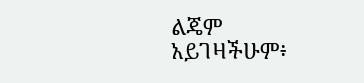ልጄም አይገዛችሁም፥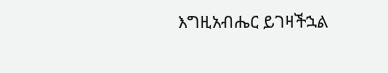እግዚአብሔር ይገዛችኋል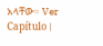አላቸው። Ver Capítulo |